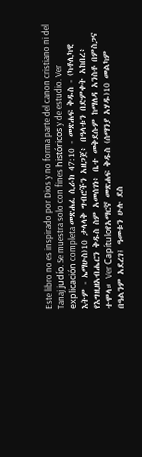Este libro no es inspirado por Dios y no forma parte del canon cristiano ni del Tanaj judío. Se muestra solo con fines históricos y de estudio. Ver explicación completa መጽሐፈ ሲራክ 47:10 - መጽሐፍ ቅዱስ - (ካቶሊካዊ እትም - ኤማሁስ)10 ታላላቅ ግብሮችን አዘጋጀ፥ በዓላቱን በድምቀት አከበረ፥ የእግዚዘአብሔርን ቅዱስ ስም አመሰገነ፥ ቤተ መቅደሱም ከማለዳ አንስቶ በምስጋና ተሞላ። Ver Capítuloየአማርኛ መጽሐፍ ቅዱስ (ሰማንያ አሃዱ)10 መልካም በዓልንም አደረገ፤ ዓመቱን ሁሉ ደስ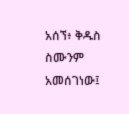አሰኘ፥ ቅዱስ ስሙንም አመሰገነው፤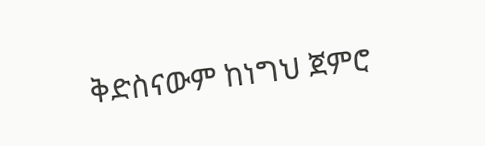ቅድስናውም ከነግህ ጀምሮ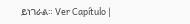ይነገራል። Ver Capítulo |